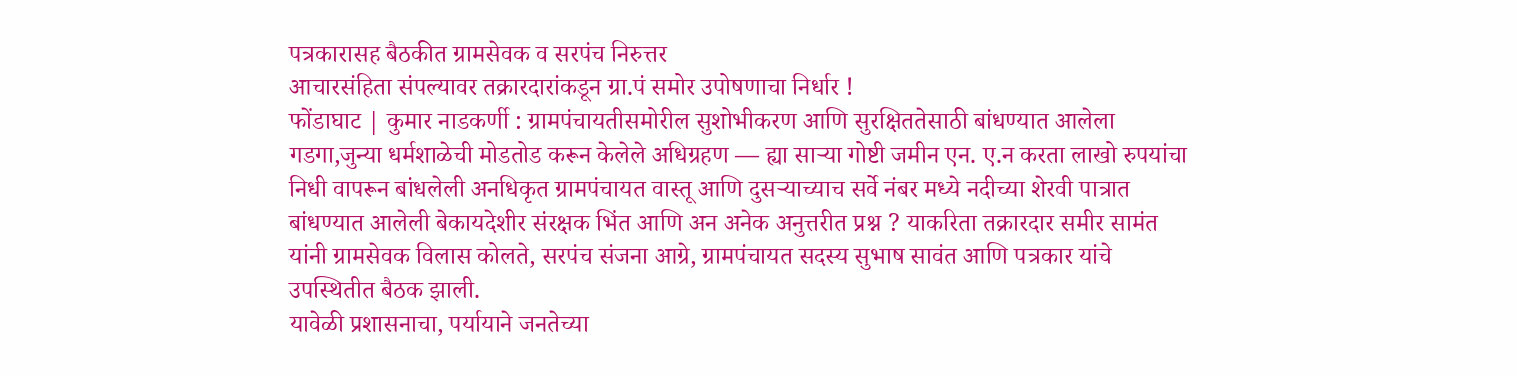पत्रकारासह बैठकीत ग्रामसेवक व सरपंच निरुत्तर
आचारसंहिता संपल्यावर तक्रारदारांकडून ग्रा.पं समोर उपोषणाचा निर्धार !
फोंडाघाट | कुमार नाडकर्णी : ग्रामपंचायतीसमोरील सुशोभीकरण आणि सुरक्षिततेसाठी बांधण्यात आलेला गडगा,जुन्या धर्मशाळेची मोडतोड करून केलेले अधिग्रहण — ह्या साऱ्या गोष्टी जमीन एन. ए.न करता लाखो रुपयांचा निधी वापरून बांधलेली अनधिकृत ग्रामपंचायत वास्तू आणि दुसऱ्याच्याच सर्वे नंबर मध्ये नदीच्या शेरवी पात्रात बांधण्यात आलेली बेकायदेशीर संरक्षक भिंत आणि अन अनेक अनुत्तरीत प्रश्न ? याकरिता तक्रारदार समीर सामंत यांनी ग्रामसेवक विलास कोलते, सरपंच संजना आग्रे, ग्रामपंचायत सदस्य सुभाष सावंत आणि पत्रकार यांचे उपस्थितीत बैठक झाली.
यावेळी प्रशासनाचा, पर्यायाने जनतेच्या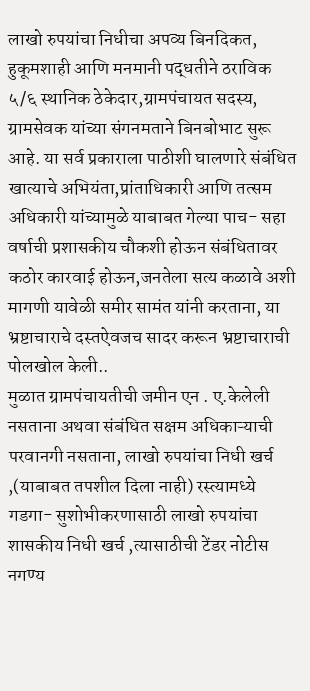लाखो रुपयांचा निधीचा अपव्य बिनदिकत, हुकूमशाही आणि मनमानी पद्धतीने ठराविक ५/६ स्थानिक ठेकेदार,ग्रामपंचायत सदस्य, ग्रामसेवक यांच्या संगनमताने बिनबोभाट सुरू आहे. या सर्व प्रकाराला पाठीशी घालणारे संबंधित खात्याचे अभियंता,प्रांताधिकारी आणि तत्सम अधिकारी यांच्यामुळे याबाबत गेल्या पाच- सहा वर्षाची प्रशासकीय चौकशी होऊन संबंधितावर कठोर कारवाई होऊन,जनतेला सत्य कळावे अशी मागणी यावेळी समीर सामंत यांनी करताना, या भ्रष्टाचाराचे दस्तऐवजच सादर करून भ्रष्टाचाराची पोलखोल केली..
मुळात ग्रामपंचायतीची जमीन एन . ए.केलेली नसताना अथवा संबंधित सक्षम अधिकाऱ्याची परवानगी नसताना, लाखो रुपयांचा निधी खर्च ,(याबाबत तपशील दिला नाही) रस्त्यामध्ये गडगा- सुशोभीकरणासाठी लाखो रुपयांचा शासकीय निधी खर्च ,त्यासाठीची टेंडर नोटीस नगण्य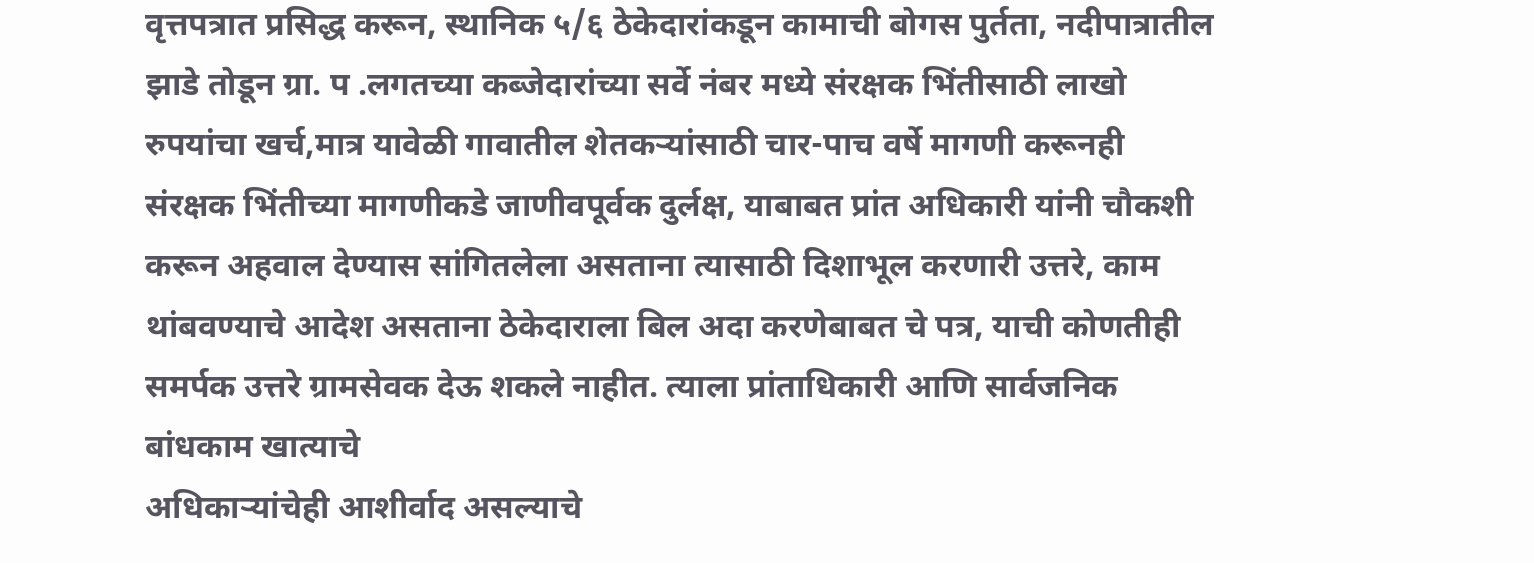वृत्तपत्रात प्रसिद्ध करून, स्थानिक ५/६ ठेकेदारांकडून कामाची बोगस पुर्तता, नदीपात्रातील झाडे तोडून ग्रा. प .लगतच्या कब्जेदारांच्या सर्वे नंबर मध्ये संरक्षक भिंतीसाठी लाखो रुपयांचा खर्च,मात्र यावेळी गावातील शेतकऱ्यांसाठी चार-पाच वर्षे मागणी करूनही संरक्षक भिंतीच्या मागणीकडे जाणीवपूर्वक दुर्लक्ष, याबाबत प्रांत अधिकारी यांनी चौकशी करून अहवाल देण्यास सांगितलेला असताना त्यासाठी दिशाभूल करणारी उत्तरे, काम थांबवण्याचे आदेश असताना ठेकेदाराला बिल अदा करणेबाबत चे पत्र, याची कोणतीही समर्पक उत्तरे ग्रामसेवक देऊ शकले नाहीत. त्याला प्रांताधिकारी आणि सार्वजनिक बांधकाम खात्याचे
अधिकाऱ्यांचेही आशीर्वाद असल्याचे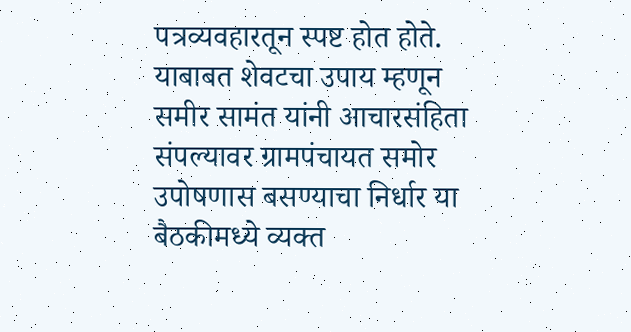पत्रव्यवहारतून स्पष्ट होत होते.
याबाबत शेवटचा उपाय म्हणून समीर सामंत यांनी आचारसंहिता संपल्यावर ग्रामपंचायत समोर उपोषणास बसण्याचा निर्धार या बैठकीमध्ये व्यक्त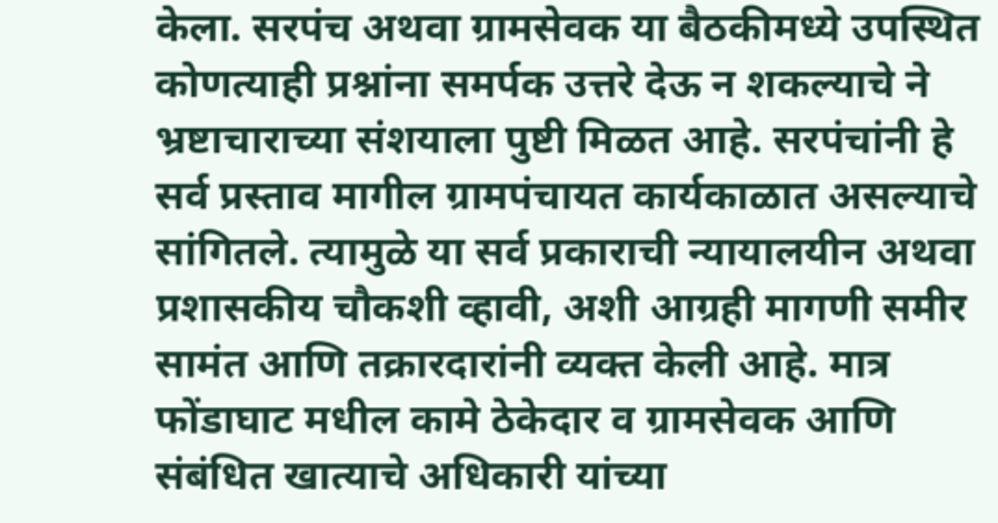केला. सरपंच अथवा ग्रामसेवक या बैठकीमध्ये उपस्थित कोणत्याही प्रश्नांना समर्पक उत्तरे देऊ न शकल्याचे ने भ्रष्टाचाराच्या संशयाला पुष्टी मिळत आहे. सरपंचांनी हे सर्व प्रस्ताव मागील ग्रामपंचायत कार्यकाळात असल्याचे सांगितले. त्यामुळे या सर्व प्रकाराची न्यायालयीन अथवा प्रशासकीय चौकशी व्हावी, अशी आग्रही मागणी समीर सामंत आणि तक्रारदारांनी व्यक्त केली आहे. मात्र फोंडाघाट मधील कामे ठेकेदार व ग्रामसेवक आणि संबंधित खात्याचे अधिकारी यांच्या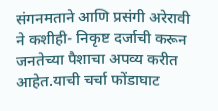संगनमताने आणि प्रसंगी अरेरावी ने कशीही- निकृष्ट दर्जाची करून जनतेच्या पैशाचा अपव्य करीत आहेत.याची चर्चा फोंडाघाट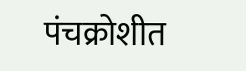पंचक्रोशीत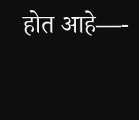होत आहे—-